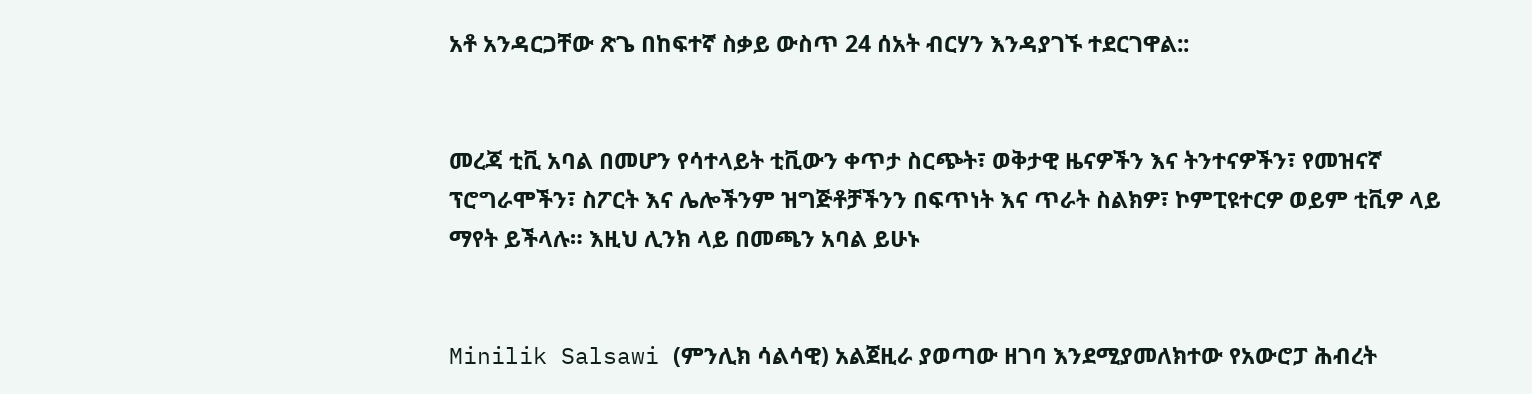አቶ አንዳርጋቸው ጽጌ በከፍተኛ ስቃይ ውስጥ 24 ሰአት ብርሃን እንዳያገኙ ተደርገዋል::


መረጃ ቲቪ አባል በመሆን የሳተላይት ቲቪውን ቀጥታ ስርጭት፣ ወቅታዊ ዜናዎችን እና ትንተናዎችን፣ የመዝናኛ ፕሮግራሞችን፣ ስፖርት እና ሌሎችንም ዝግጅቶቻችንን በፍጥነት እና ጥራት ስልክዎ፣ ኮምፒዩተርዎ ወይም ቲቪዎ ላይ ማየት ይችላሉ። እዚህ ሊንክ ላይ በመጫን አባል ይሁኑ


Minilik Salsawi (ምንሊክ ሳልሳዊ) አልጀዚራ ያወጣው ዘገባ እንደሚያመለክተው የአውሮፓ ሕብረት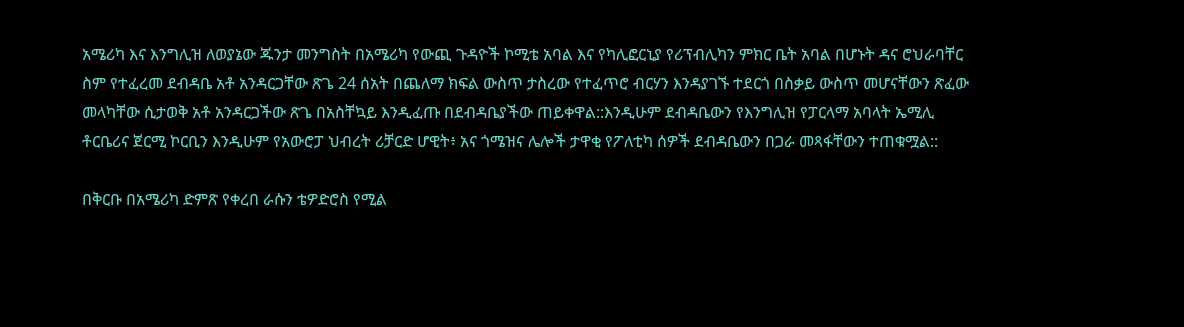አሜሪካ እና እንግሊዝ ለወያኔው ጁንታ መንግስት በአሜሪካ የውጪ ጉዳዮች ኮሚቴ አባል እና የካሊፎርኒያ የሪፕብሊካን ምክር ቤት አባል በሆኑት ዳና ሮህራባቸር ስም የተፈረመ ደብዳቤ አቶ አንዳርጋቸው ጽጌ 24 ሰአት በጨለማ ክፍል ውስጥ ታስረው የተፈጥሮ ብርሃን እንዳያገኙ ተደርጎ በስቃይ ውስጥ መሆናቸውን ጽፈው መላካቸው ሲታወቅ አቶ አንዳርጋችው ጽጌ በአስቸኳይ እንዲፈጡ በደብዳቤያችው ጠይቀዋል::እንዲሁም ደብዳቤውን የእንግሊዝ የፓርላማ አባላት ኤሚሊ ቶርቤሪና ጀርሚ ኮርቢን እንዲሁም የአውሮፓ ህብረት ሪቻርድ ሆዊት፥ አና ጎሜዝና ሌሎች ታዋቂ የፖለቲካ ሰዎች ደብዳቤውን በጋራ መጻፋቸውን ተጠቁሟል::

በቅርቡ በአሜሪካ ድምጽ የቀረበ ራሱን ቴዎድሮስ የሚል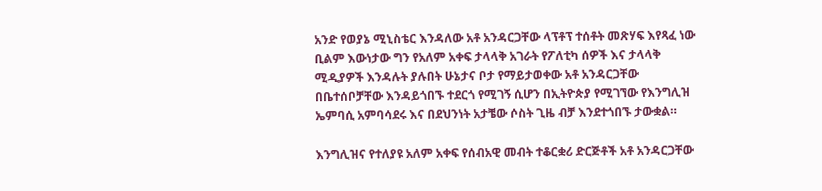አንድ የወያኔ ሚኒስቴር እንዳለው አቶ አንዳርጋቸው ላፕቶፕ ተሰቶት መጽሃፍ እየጻፈ ነው ቢልም እውነታው ግን የአለም አቀፍ ታላላቅ አገራት የፖለቲካ ሰዎች እና ታላላቅ ሚዲያዎች እንዳሉት ያሉበት ሁኔታና ቦታ የማይታወቀው አቶ አንዳርጋቸው በቤተሰቦቻቸው እንዳይጎበኙ ተደርጎ የሚገኝ ሲሆን በኢትዮጵያ የሚገኘው የእንግሊዝ ኤምባሲ አምባሳደሩ እና በደህንነት አታቼው ሶስት ጊዜ ብቻ እንደተጎበኙ ታውቋል።

እንግሊዝና የተለያዩ አለም አቀፍ የሰብአዊ መብት ተቆርቋሪ ድርጅቶች አቶ አንዳርጋቸው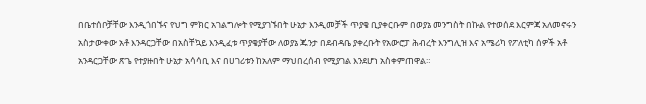በቤተሰቦቻቸው እንዲጎበኙና የህግ ምክር አገልግሎት የሚያገኙበት ሁኔታ እንዲመቻች ጥያቄ ቢያቀርቡም በወያኔ መንግስት በኩል የተወሰደ እርምጃ አለመኖሩን አስታውቀው አቶ እንዳርጋቸው በአስቸኳይ እንዲፈቱ ጥያቄያቸው ለወያኔ ጁንታ በደብዳቤ ያቀረቡት የአውሮፓ ሕብረት እንግሊዝ እና አሜሪካ የፖለቲካ ሰዎች አቶ አንዳርጋቸው ጽጌ የተያዙበት ሁኔታ አሳሳቢ እና በሀገሪቱን ከአለም ማህበረሰብ የሚያገል እንደሆነ አስቀምጠዋል።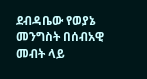ደብዳቤው የወያኔ መንግስት በሰብአዊ መብት ላይ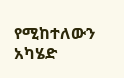የሚከተለውን አካሄድ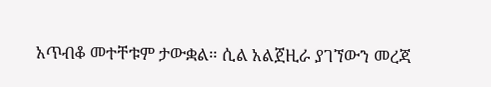አጥብቆ መተቸቱም ታውቋል። ሲል አልጀዚራ ያገኘውን መረጃ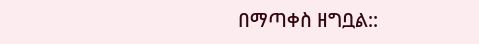በማጣቀስ ዘግቧል::